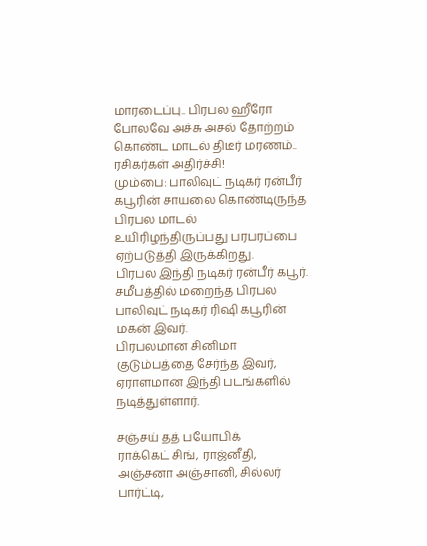மாரடைப்பு.. பிரபல ஹீரோ போலவே அச்சு அசல் தோற்றம் கொண்ட மாடல் திடீர் மரணம்.. ரசிகர்கள் அதிர்ச்சி!
மும்பை: பாலிவுட் நடிகர் ரன்பீர் கபூரின் சாயலை கொண்டிருந்த பிரபல மாடல் உயிரிழந்திருப்பது பரபரப்பை ஏற்படுத்தி இருக்கிறது.
பிரபல இந்தி நடிகர் ரன்பீர் கபூர். சமீபத்தில் மறைந்த பிரபல பாலிவுட் நடிகர் ரிஷி கபூரின் மகன் இவர்.
பிரபலமான சினிமா குடும்பத்தை சேர்ந்த இவர், ஏராளமான இந்தி படங்களில் நடித்துள்ளார்.

சஞ்சய் தத் பயோபிக்
ராக்கெட் சிங், ராஜ்னீதி, அஞ்சனா அஞ்சானி, சில்லர் பார்ட்டி,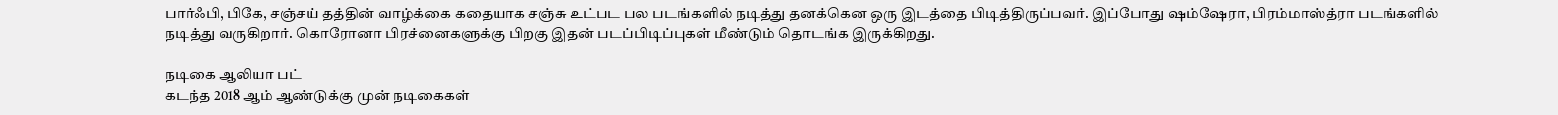பார்ஃபி, பிகே, சஞ்சய் தத்தின் வாழ்க்கை கதையாக சஞ்சு உட்பட பல படங்களில் நடித்து தனக்கென ஒரு இடத்தை பிடித்திருப்பவர். இப்போது ஷம்ஷேரா, பிரம்மாஸ்த்ரா படங்களில் நடித்து வருகிறார். கொரோனா பிரச்னைகளுக்கு பிறகு இதன் படப்பிடிப்புகள் மீண்டும் தொடங்க இருக்கிறது.

நடிகை ஆலியா பட்
கடந்த 2018 ஆம் ஆண்டுக்கு முன் நடிகைகள்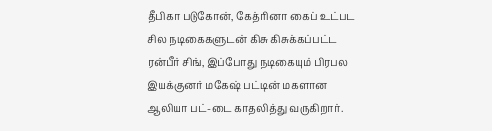தீபிகா படுகோன், கேத்ரினா கைப் உட்பட சில நடிகைகளுடன் கிசு கிசுக்கப்பட்ட ரன்பீர் சிங், இப்போது நடிகையும் பிரபல இயக்குனர் மகேஷ் பட்டின் மகளான ஆலியா பட்-டை காதலித்து வருகிறார்.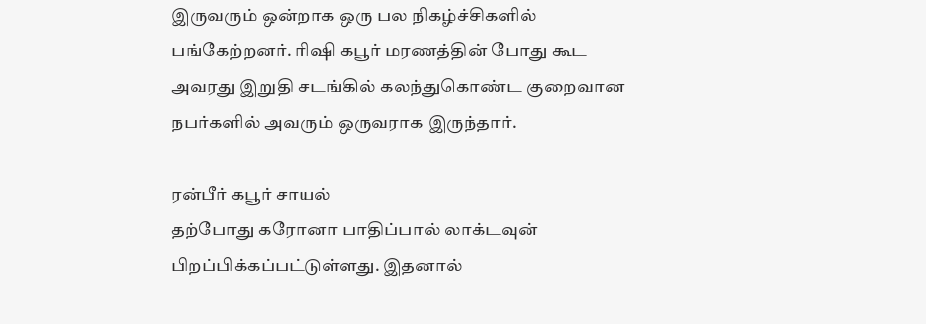இருவரும் ஒன்றாக ஒரு பல நிகழ்ச்சிகளில் பங்கேற்றனர். ரிஷி கபூர் மரணத்தின் போது கூட அவரது இறுதி சடங்கில் கலந்துகொண்ட குறைவான நபர்களில் அவரும் ஒருவராக இருந்தார்.

ரன்பீர் கபூர் சாயல்
தற்போது கரோனா பாதிப்பால் லாக்டவுன் பிறப்பிக்கப்பட்டுள்ளது. இதனால்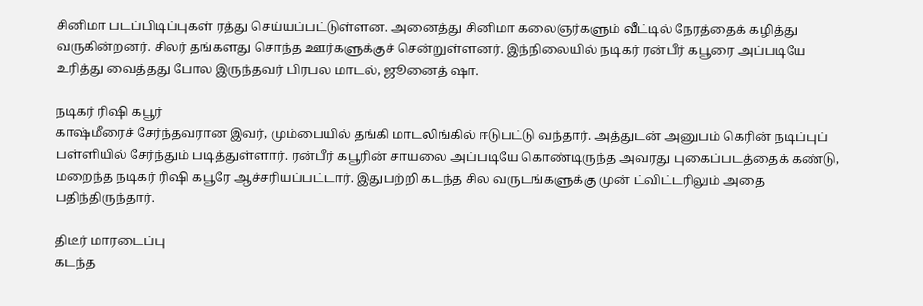சினிமா படப்பிடிப்புகள் ரத்து செய்யப்பட்டுள்ளன. அனைத்து சினிமா கலைஞர்களும் வீட்டில் நேரத்தைக் கழித்து வருகின்றனர். சிலர் தங்களது சொந்த ஊர்களுக்குச் சென்றுள்ளனர். இந்நிலையில் நடிகர் ரன்பீர் கபூரை அப்படியே உரித்து வைத்தது போல இருந்தவர் பிரபல மாடல், ஜூனைத் ஷா.

நடிகர் ரிஷி கபூர்
காஷ்மீரைச் சேர்ந்தவரான இவர், மும்பையில் தங்கி மாடலிங்கில் ஈடுபட்டு வந்தார். அத்துடன் அனுபம் கெரின் நடிப்புப் பள்ளியில் சேர்ந்தும் படித்துள்ளார். ரன்பீர் கபூரின் சாயலை அப்படியே கொண்டிருந்த அவரது புகைப்படத்தைக் கண்டு, மறைந்த நடிகர் ரிஷி கபூரே ஆச்சரியப்பட்டார். இதுபற்றி கடந்த சில வருடங்களுக்கு முன் ட்விட்டரிலும் அதை பதிந்திருந்தார்.

திடீர் மாரடைப்பு
கடந்த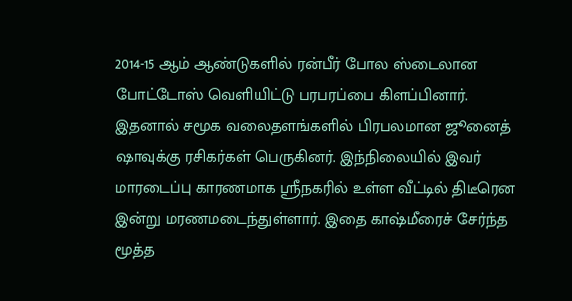2014-15 ஆம் ஆண்டுகளில் ரன்பீர் போல ஸ்டைலான போட்டோஸ் வெளியிட்டு பரபரப்பை கிளப்பினார். இதனால் சமூக வலைதளங்களில் பிரபலமான ஜூனைத் ஷாவுக்கு ரசிகர்கள் பெருகினர். இந்நிலையில் இவர் மாரடைப்பு காரணமாக ஶ்ரீநகரில் உள்ள வீட்டில் திடீரென இன்று மரணமடைந்துள்ளார். இதை காஷ்மீரைச் சேர்ந்த மூத்த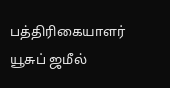பத்திரிகையாளர் யூசுப் ஜமீல்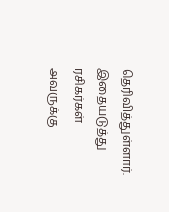தெரிவித்துள்ளார். இதையடுத்து ரசிகர்கள் அவருக்கு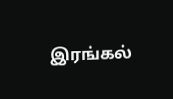இரங்கல்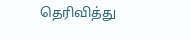தெரிவித்து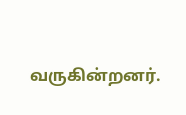வருகின்றனர்.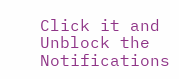Click it and Unblock the Notifications